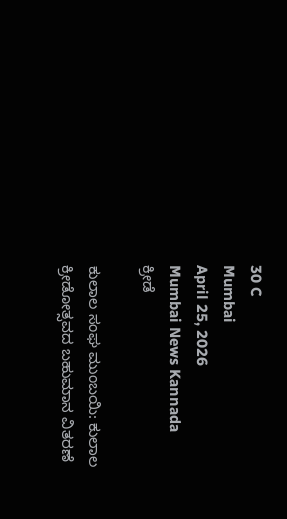30 C
Mumbai
April 25, 2026
Mumbai News Kannada
ಕ್ರೀಡೆ

ಕುಲಾಲ ಸಂಘ ಮುಂಬಯಿ: ಕುಲಾಲ ಕ್ರೀಡೋತ್ಸವದ ಬಹುಮಾನ ವಿತರಣೆ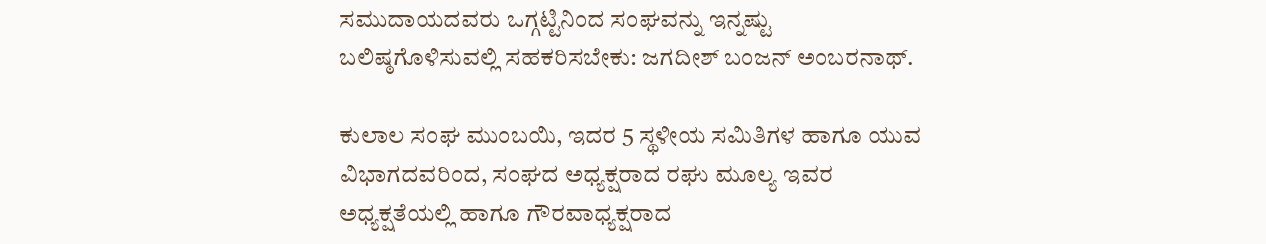ಸಮುದಾಯದವರು ಒಗ್ಗಟ್ಟಿನಿಂದ ಸಂಘವನ್ನು ಇನ್ನಷ್ಟು ಬಲಿಷ್ಠಗೊಳಿಸುವಲ್ಲಿ ಸಹಕರಿಸಬೇಕು: ಜಗದೀಶ್ ಬಂಜನ್ ಅಂಬರನಾಥ್.

ಕುಲಾಲ ಸಂಘ ಮುಂಬಯಿ, ಇದರ 5 ಸ್ಥಳೀಯ ಸಮಿತಿಗಳ ಹಾಗೂ ಯುವ ವಿಭಾಗದವರಿಂದ, ಸಂಘದ ಅಧ್ಯಕ್ಷರಾದ ರಘು ಮೂಲ್ಯ ಇವರ ಅಧ್ಯಕ್ಷತೆಯಲ್ಲಿ ಹಾಗೂ ಗೌರವಾಧ್ಯಕ್ಷರಾದ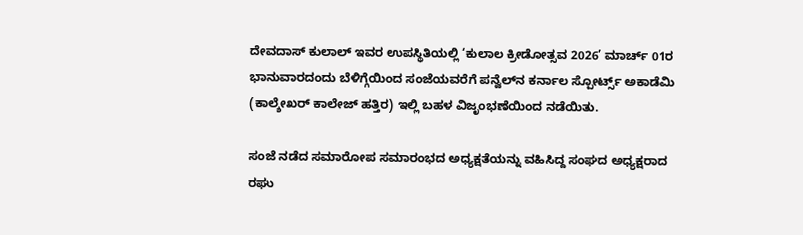ದೇವದಾಸ್ ಕುಲಾಲ್ ಇವರ ಉಪಸ್ಥಿತಿಯಲ್ಲಿ ‘ಕುಲಾಲ ಕ್ರೀಡೋತ್ಸವ 2026’ ಮಾರ್ಚ್ 01ರ ಭಾನುವಾರದಂದು ಬೆಳಿಗ್ಗೆಯಿಂದ ಸಂಜೆಯವರೆಗೆ ಪನ್ವೆಲ್‌ನ ಕರ್ನಾಲ ಸ್ಪೋರ್ಟ್ಸ್ ಅಕಾಡೆಮಿ (ಕಾಲ್ಶೇಖರ್ ಕಾಲೇಜ್ ಹತ್ತಿರ) ಇಲ್ಲಿ ಬಹಳ ವಿಜೃಂಭಣೆಯಿಂದ ನಡೆಯಿತು.

ಸಂಜೆ ನಡೆದ ಸಮಾರೋಪ ಸಮಾರಂಭದ ಅಧ್ಯಕ್ಷತೆಯನ್ನು ವಹಿಸಿದ್ದ ಸಂಘದ ಅಧ್ಯಕ್ಷರಾದ ರಘು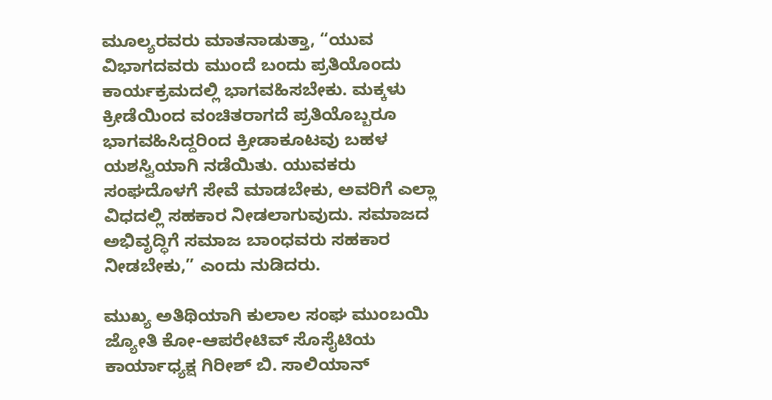ಮೂಲ್ಯರವರು ಮಾತನಾಡುತ್ತಾ, “ಯುವ ವಿಭಾಗದವರು ಮುಂದೆ ಬಂದು ಪ್ರತಿಯೊಂದು ಕಾರ್ಯಕ್ರಮದಲ್ಲಿ ಭಾಗವಹಿಸಬೇಕು. ಮಕ್ಕಳು ಕ್ರೀಡೆಯಿಂದ ವಂಚಿತರಾಗದೆ ಪ್ರತಿಯೊಬ್ಬರೂ ಭಾಗವಹಿಸಿದ್ದರಿಂದ ಕ್ರೀಡಾಕೂಟವು ಬಹಳ ಯಶಸ್ವಿಯಾಗಿ ನಡೆಯಿತು. ಯುವಕರು ಸಂಘದೊಳಗೆ ಸೇವೆ ಮಾಡಬೇಕು, ಅವರಿಗೆ ಎಲ್ಲಾ ವಿಧದಲ್ಲಿ ಸಹಕಾರ ನೀಡಲಾಗುವುದು. ಸಮಾಜದ ಅಭಿವೃದ್ಧಿಗೆ ಸಮಾಜ ಬಾಂಧವರು ಸಹಕಾರ ನೀಡಬೇಕು,” ಎಂದು ನುಡಿದರು.

ಮುಖ್ಯ ಅತಿಥಿಯಾಗಿ ಕುಲಾಲ ಸಂಘ ಮುಂಬಯಿ ಜ್ಯೋತಿ ಕೋ-ಆಪರೇಟಿವ್ ಸೊಸೈಟಿಯ ಕಾರ್ಯಾಧ್ಯಕ್ಷ ಗಿರೀಶ್ ಬಿ. ಸಾಲಿಯಾನ್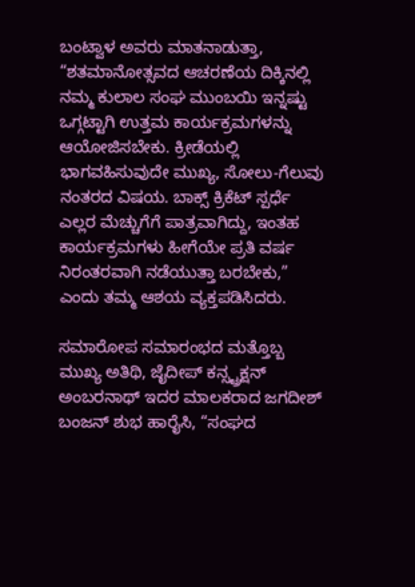ಬಂಟ್ವಾಳ ಅವರು ಮಾತನಾಡುತ್ತಾ, “ಶತಮಾನೋತ್ಸವದ ಆಚರಣೆಯ ದಿಕ್ಕಿನಲ್ಲಿ ನಮ್ಮ ಕುಲಾಲ ಸಂಘ ಮುಂಬಯಿ ಇನ್ನಷ್ಟು ಒಗ್ಗಟ್ಟಾಗಿ ಉತ್ತಮ ಕಾರ್ಯಕ್ರಮಗಳನ್ನು ಆಯೋಜಿಸಬೇಕು. ಕ್ರೀಡೆಯಲ್ಲಿ ಭಾಗವಹಿಸುವುದೇ ಮುಖ್ಯ, ಸೋಲು-ಗೆಲುವು ನಂತರದ ವಿಷಯ. ಬಾಕ್ಸ್ ಕ್ರಿಕೆಟ್ ಸ್ಪರ್ಧೆ ಎಲ್ಲರ ಮೆಚ್ಚುಗೆಗೆ ಪಾತ್ರವಾಗಿದ್ದು, ಇಂತಹ ಕಾರ್ಯಕ್ರಮಗಳು ಹೀಗೆಯೇ ಪ್ರತಿ ವರ್ಷ ನಿರಂತರವಾಗಿ ನಡೆಯುತ್ತಾ ಬರಬೇಕು,” ಎಂದು ತಮ್ಮ ಆಶಯ ವ್ಯಕ್ತಪಡಿಸಿದರು.

ಸಮಾರೋಪ ಸಮಾರಂಭದ ಮತ್ತೊಬ್ಬ ಮುಖ್ಯ ಅತಿಥಿ, ಜೈದೀಪ್ ಕನ್ಸ್ಟ್ರಕ್ಷನ್ ಅಂಬರನಾಥ್ ಇದರ ಮಾಲಕರಾದ ಜಗದೀಶ್ ಬಂಜನ್ ಶುಭ ಹಾರೈಸಿ, “ಸಂಘದ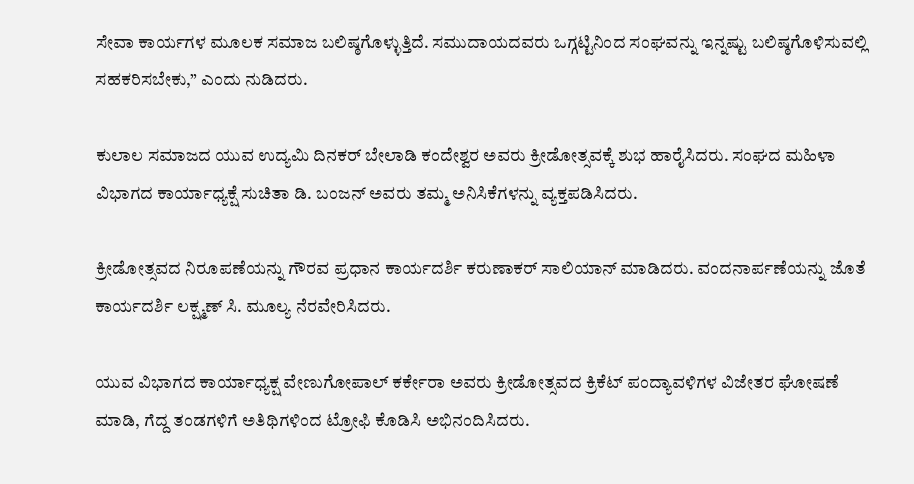ಸೇವಾ ಕಾರ್ಯಗಳ ಮೂಲಕ ಸಮಾಜ ಬಲಿಷ್ಠಗೊಳ್ಳುತ್ತಿದೆ. ಸಮುದಾಯದವರು ಒಗ್ಗಟ್ಟಿನಿಂದ ಸಂಘವನ್ನು ಇನ್ನಷ್ಟು ಬಲಿಷ್ಠಗೊಳಿಸುವಲ್ಲಿ ಸಹಕರಿಸಬೇಕು,” ಎಂದು ನುಡಿದರು.

ಕುಲಾಲ ಸಮಾಜದ ಯುವ ಉದ್ಯಮಿ ದಿನಕರ್ ಬೇಲಾಡಿ ಕಂದೇಶ್ವರ ಅವರು ಕ್ರೀಡೋತ್ಸವಕ್ಕೆ ಶುಭ ಹಾರೈಸಿದರು. ಸಂಘದ ಮಹಿಳಾ ವಿಭಾಗದ ಕಾರ್ಯಾಧ್ಯಕ್ಷೆ ಸುಚಿತಾ ಡಿ. ಬಂಜನ್ ಅವರು ತಮ್ಮ ಅನಿಸಿಕೆಗಳನ್ನು ವ್ಯಕ್ತಪಡಿಸಿದರು.

ಕ್ರೀಡೋತ್ಸವದ ನಿರೂಪಣೆಯನ್ನು ಗೌರವ ಪ್ರಧಾನ ಕಾರ್ಯದರ್ಶಿ ಕರುಣಾಕರ್ ಸಾಲಿಯಾನ್ ಮಾಡಿದರು. ವಂದನಾರ್ಪಣೆಯನ್ನು ಜೊತೆ ಕಾರ್ಯದರ್ಶಿ ಲಕ್ಷ್ಮಣ್ ಸಿ. ಮೂಲ್ಯ ನೆರವೇರಿಸಿದರು.

ಯುವ ವಿಭಾಗದ ಕಾರ್ಯಾಧ್ಯಕ್ಷ ವೇಣುಗೋಪಾಲ್ ಕರ್ಕೇರಾ ಅವರು ಕ್ರೀಡೋತ್ಸವದ ಕ್ರಿಕೆಟ್ ಪಂದ್ಯಾವಳಿಗಳ ವಿಜೇತರ ಘೋಷಣೆ ಮಾಡಿ, ಗೆದ್ದ ತಂಡಗಳಿಗೆ ಅತಿಥಿಗಳಿಂದ ಟ್ರೋಫಿ ಕೊಡಿಸಿ ಅಭಿನಂದಿಸಿದರು.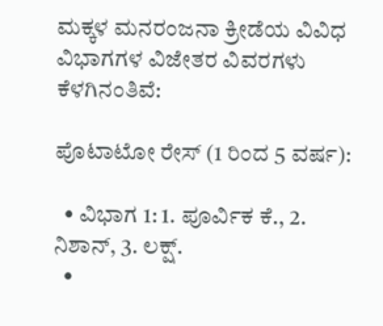ಮಕ್ಕಳ ಮನರಂಜನಾ ಕ್ರೀಡೆಯ ವಿವಿಧ ವಿಭಾಗಗಳ ವಿಜೇತರ ವಿವರಗಳು ಕೆಳಗಿನಂತಿವೆ:

ಪೊಟಾಟೋ ರೇಸ್ (1 ರಿಂದ 5 ವರ್ಷ):

  • ವಿಭಾಗ 1: 1. ಪೂರ್ವಿಕ ಕೆ., 2. ನಿಶಾನ್, 3. ಲಕ್ಷ್.
  •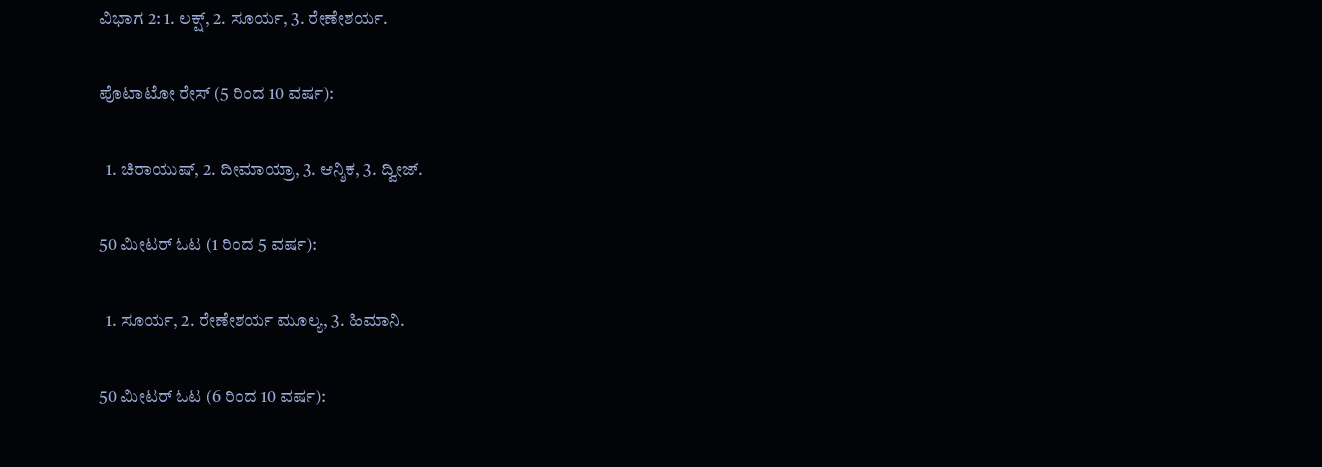ವಿಭಾಗ 2: 1. ಲಕ್ಷ್, 2. ಸೂರ್ಯ, 3. ರೇಣೇಶರ್ಯ.

ಪೊಟಾಟೋ ರೇಸ್ (5 ರಿಂದ 10 ವರ್ಷ):

  1. ಚಿರಾಯುಷ್, 2. ದೀಮಾಯ್ರಾ, 3. ಆನ್ಶಿಕ, 3. ದ್ವೀಜ್.

50 ಮೀಟರ್ ಓಟ (1 ರಿಂದ 5 ವರ್ಷ):

  1. ಸೂರ್ಯ, 2. ರೇಣೇಶರ್ಯ ಮೂಲ್ಯ, 3. ಹಿಮಾನಿ.

50 ಮೀಟರ್ ಓಟ (6 ರಿಂದ 10 ವರ್ಷ):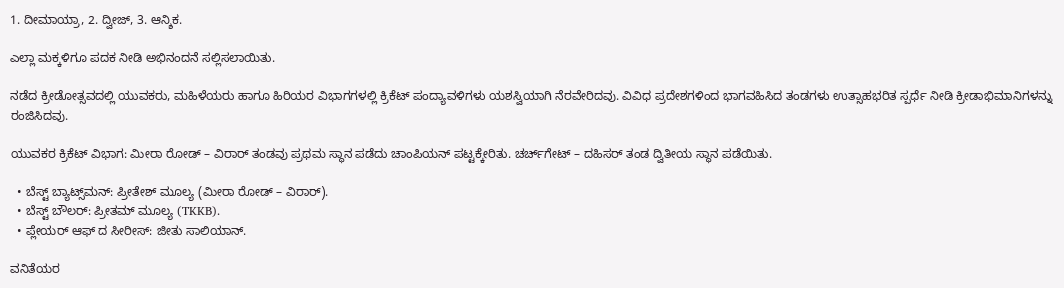1. ದೀಮಾಯ್ರಾ, 2. ದ್ವೀಜ್, 3. ಆನ್ಶಿಕ.

ಎಲ್ಲಾ ಮಕ್ಕಳಿಗೂ ಪದಕ ನೀಡಿ ಅಭಿನಂದನೆ ಸಲ್ಲಿಸಲಾಯಿತು.

ನಡೆದ ಕ್ರೀಡೋತ್ಸವದಲ್ಲಿ ಯುವಕರು, ಮಹಿಳೆಯರು ಹಾಗೂ ಹಿರಿಯರ ವಿಭಾಗಗಳಲ್ಲಿ ಕ್ರಿಕೆಟ್ ಪಂದ್ಯಾವಳಿಗಳು ಯಶಸ್ವಿಯಾಗಿ ನೆರವೇರಿದವು. ವಿವಿಧ ಪ್ರದೇಶಗಳಿಂದ ಭಾಗವಹಿಸಿದ ತಂಡಗಳು ಉತ್ಸಾಹಭರಿತ ಸ್ಪರ್ಧೆ ನೀಡಿ ಕ್ರೀಡಾಭಿಮಾನಿಗಳನ್ನು ರಂಜಿಸಿದವು.

ಯುವಕರ ಕ್ರಿಕೆಟ್ ವಿಭಾಗ: ಮೀರಾ ರೋಡ್ – ವಿರಾರ್ ತಂಡವು ಪ್ರಥಮ ಸ್ಥಾನ ಪಡೆದು ಚಾಂಪಿಯನ್ ಪಟ್ಟಕ್ಕೇರಿತು. ಚರ್ಚ್‌ಗೇಟ್ – ದಹಿಸರ್ ತಂಡ ದ್ವಿತೀಯ ಸ್ಥಾನ ಪಡೆಯಿತು.

  • ಬೆಸ್ಟ್ ಬ್ಯಾಟ್ಸ್‌ಮನ್: ಪ್ರೀತೇಶ್ ಮೂಲ್ಯ (ಮೀರಾ ರೋಡ್ – ವಿರಾರ್).
  • ಬೆಸ್ಟ್ ಬೌಲರ್: ಪ್ರೀತಮ್ ಮೂಲ್ಯ (TKKB).
  • ಪ್ಲೇಯರ್ ಆಫ್ ದ ಸೀರೀಸ್: ಜೀತು ಸಾಲಿಯಾನ್.

ವನಿತೆಯರ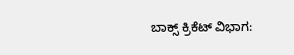ಬಾಕ್ಸ್ ಕ್ರಿಕೆಟ್ ವಿಭಾಗ: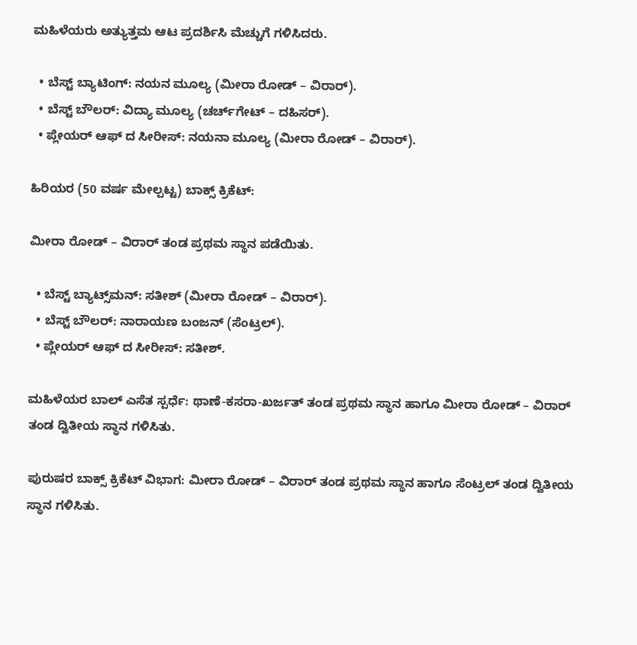ಮಹಿಳೆಯರು ಅತ್ಯುತ್ತಮ ಆಟ ಪ್ರದರ್ಶಿಸಿ ಮೆಚ್ಚುಗೆ ಗಳಿಸಿದರು.

  • ಬೆಸ್ಟ್ ಬ್ಯಾಟಿಂಗ್: ನಯನ ಮೂಲ್ಯ (ಮೀರಾ ರೋಡ್ – ವಿರಾರ್).
  • ಬೆಸ್ಟ್ ಬೌಲರ್: ವಿದ್ಯಾ ಮೂಲ್ಯ (ಚರ್ಚ್‌ಗೇಟ್ – ದಹಿಸರ್).
  • ಪ್ಲೇಯರ್ ಆಫ್ ದ ಸೀರೀಸ್: ನಯನಾ ಮೂಲ್ಯ (ಮೀರಾ ರೋಡ್ – ವಿರಾರ್).

ಹಿರಿಯರ (50 ವರ್ಷ ಮೇಲ್ಪಟ್ಟ) ಬಾಕ್ಸ್ ಕ್ರಿಕೆಟ್:

ಮೀರಾ ರೋಡ್ – ವಿರಾರ್ ತಂಡ ಪ್ರಥಮ ಸ್ಥಾನ ಪಡೆಯಿತು.

  • ಬೆಸ್ಟ್ ಬ್ಯಾಟ್ಸ್‌ಮನ್: ಸತೀಶ್ (ಮೀರಾ ರೋಡ್ – ವಿರಾರ್).
  • ಬೆಸ್ಟ್ ಬೌಲರ್: ನಾರಾಯಣ ಬಂಜನ್ (ಸೆಂಟ್ರಲ್).
  • ಪ್ಲೇಯರ್ ಆಫ್ ದ ಸೀರೀಸ್: ಸತೀಶ್.

ಮಹಿಳೆಯರ ಬಾಲ್ ಎಸೆತ ಸ್ಪರ್ಧೆ: ಥಾಣೆ-ಕಸರಾ-ಖರ್ಜತ್ ತಂಡ ಪ್ರಥಮ ಸ್ಥಾನ ಹಾಗೂ ಮೀರಾ ರೋಡ್ – ವಿರಾರ್ ತಂಡ ದ್ವಿತೀಯ ಸ್ಥಾನ ಗಳಿಸಿತು.

ಪುರುಷರ ಬಾಕ್ಸ್ ಕ್ರಿಕೆಟ್ ವಿಭಾಗ: ಮೀರಾ ರೋಡ್ – ವಿರಾರ್ ತಂಡ ಪ್ರಥಮ ಸ್ಥಾನ ಹಾಗೂ ಸೆಂಟ್ರಲ್ ತಂಡ ದ್ವಿತೀಯ ಸ್ಥಾನ ಗಳಿಸಿತು.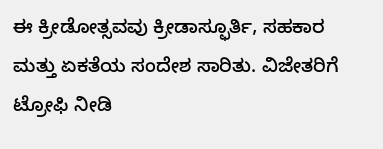ಈ ಕ್ರೀಡೋತ್ಸವವು ಕ್ರೀಡಾಸ್ಫೂರ್ತಿ, ಸಹಕಾರ ಮತ್ತು ಏಕತೆಯ ಸಂದೇಶ ಸಾರಿತು. ವಿಜೇತರಿಗೆ ಟ್ರೋಫಿ ನೀಡಿ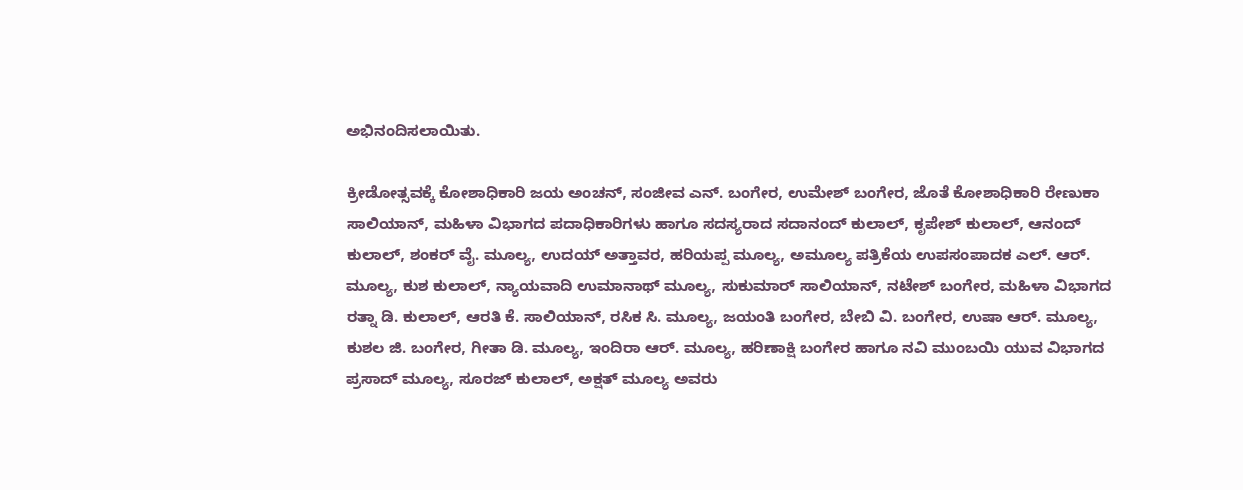ಅಭಿನಂದಿಸಲಾಯಿತು.

ಕ್ರೀಡೋತ್ಸವಕ್ಕೆ ಕೋಶಾಧಿಕಾರಿ ಜಯ ಅಂಚನ್, ಸಂಜೀವ ಎನ್. ಬಂಗೇರ, ಉಮೇಶ್ ಬಂಗೇರ, ಜೊತೆ ಕೋಶಾಧಿಕಾರಿ ರೇಣುಕಾ ಸಾಲಿಯಾನ್, ಮಹಿಳಾ ವಿಭಾಗದ ಪದಾಧಿಕಾರಿಗಳು ಹಾಗೂ ಸದಸ್ಯರಾದ ಸದಾನಂದ್ ಕುಲಾಲ್, ಕೃಪೇಶ್ ಕುಲಾಲ್, ಆನಂದ್ ಕುಲಾಲ್, ಶಂಕರ್ ವೈ. ಮೂಲ್ಯ, ಉದಯ್ ಅತ್ತಾವರ, ಹರಿಯಪ್ಪ ಮೂಲ್ಯ, ಅಮೂಲ್ಯ ಪತ್ರಿಕೆಯ ಉಪಸಂಪಾದಕ ಎಲ್. ಆರ್. ಮೂಲ್ಯ, ಕುಶ ಕುಲಾಲ್, ನ್ಯಾಯವಾದಿ ಉಮಾನಾಥ್ ಮೂಲ್ಯ, ಸುಕುಮಾರ್ ಸಾಲಿಯಾನ್, ನಟೇಶ್ ಬಂಗೇರ, ಮಹಿಳಾ ವಿಭಾಗದ ರತ್ನಾ ಡಿ. ಕುಲಾಲ್, ಆರತಿ ಕೆ. ಸಾಲಿಯಾನ್, ರಸಿಕ ಸಿ. ಮೂಲ್ಯ, ಜಯಂತಿ ಬಂಗೇರ, ಬೇಬಿ ವಿ. ಬಂಗೇರ, ಉಷಾ ಆರ್. ಮೂಲ್ಯ, ಕುಶಲ ಜಿ. ಬಂಗೇರ, ಗೀತಾ ಡಿ. ಮೂಲ್ಯ, ಇಂದಿರಾ ಆರ್. ಮೂಲ್ಯ, ಹರಿಣಾಕ್ಷಿ ಬಂಗೇರ ಹಾಗೂ ನವಿ ಮುಂಬಯಿ ಯುವ ವಿಭಾಗದ ಪ್ರಸಾದ್ ಮೂಲ್ಯ, ಸೂರಜ್ ಕುಲಾಲ್, ಅಕ್ಷತ್ ಮೂಲ್ಯ ಅವರು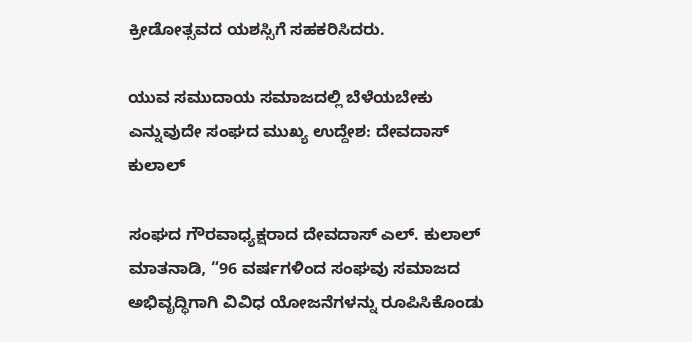ಕ್ರೀಡೋತ್ಸವದ ಯಶಸ್ಸಿಗೆ ಸಹಕರಿಸಿದರು.

ಯುವ ಸಮುದಾಯ ಸಮಾಜದಲ್ಲಿ ಬೆಳೆಯಬೇಕು ಎನ್ನುವುದೇ ಸಂಘದ ಮುಖ್ಯ ಉದ್ದೇಶ: ದೇವದಾಸ್ ಕುಲಾಲ್

ಸಂಘದ ಗೌರವಾಧ್ಯಕ್ಷರಾದ ದೇವದಾಸ್ ಎಲ್. ಕುಲಾಲ್ ಮಾತನಾಡಿ, “96 ವರ್ಷಗಳಿಂದ ಸಂಘವು ಸಮಾಜದ ಅಭಿವೃದ್ಧಿಗಾಗಿ ವಿವಿಧ ಯೋಜನೆಗಳನ್ನು ರೂಪಿಸಿಕೊಂಡು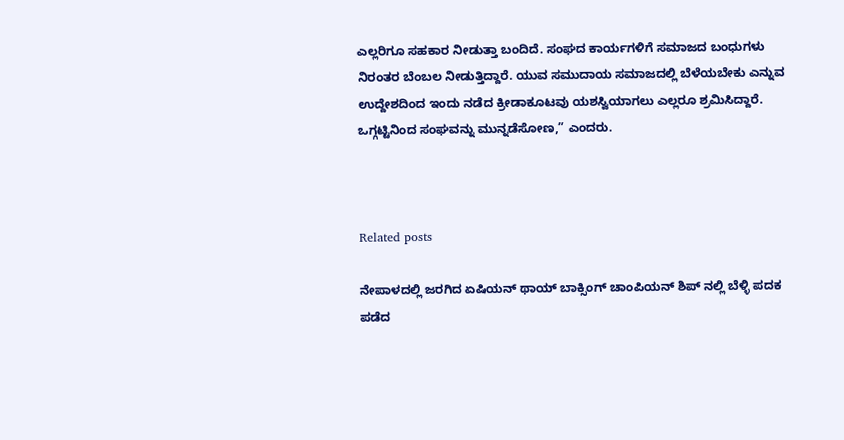ಎಲ್ಲರಿಗೂ ಸಹಕಾರ ನೀಡುತ್ತಾ ಬಂದಿದೆ. ಸಂಘದ ಕಾರ್ಯಗಳಿಗೆ ಸಮಾಜದ ಬಂಧುಗಳು ನಿರಂತರ ಬೆಂಬಲ ನೀಡುತ್ತಿದ್ದಾರೆ. ಯುವ ಸಮುದಾಯ ಸಮಾಜದಲ್ಲಿ ಬೆಳೆಯಬೇಕು ಎನ್ನುವ ಉದ್ದೇಶದಿಂದ ಇಂದು ನಡೆದ ಕ್ರೀಡಾಕೂಟವು ಯಶಸ್ವಿಯಾಗಲು ಎಲ್ಲರೂ ಶ್ರಮಿಸಿದ್ದಾರೆ. ಒಗ್ಗಟ್ಟಿನಿಂದ ಸಂಘವನ್ನು ಮುನ್ನಡೆಸೋಣ,” ಎಂದರು.



Related posts

ನೇಪಾಳದಲ್ಲಿ ಜರಗಿದ ಏಷಿಯನ್ ಥಾಯ್ ಬಾಕ್ಸಿಂಗ್ ಚಾಂಪಿಯನ್ ಶಿಪ್ ನಲ್ಲಿ ಬೆಳ್ಳಿ ಪದಕ ಪಡೆದ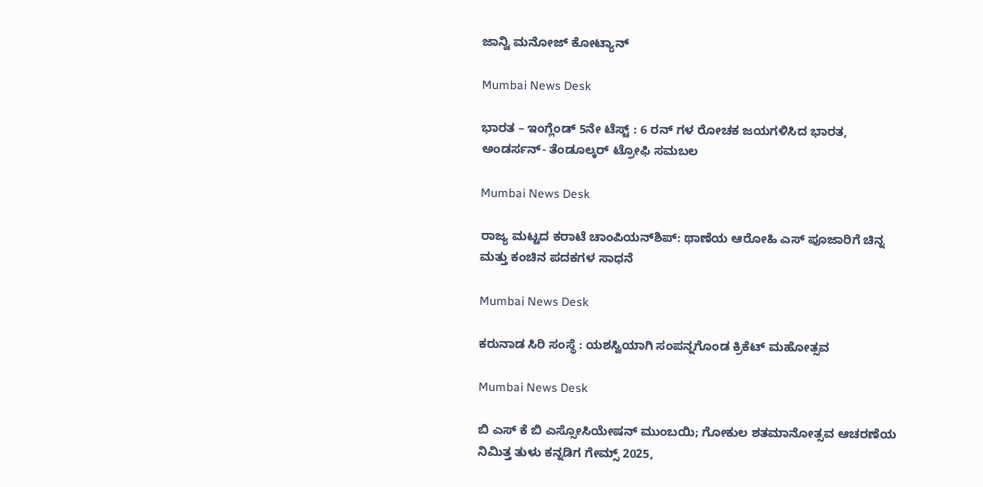ಜಾನ್ವಿ ಮನೋಜ್ ಕೋಟ್ಯಾನ್

Mumbai News Desk

ಭಾರತ – ಇಂಗ್ಲೆಂಡ್ 5ನೇ ಟೆಸ್ಟ್ : 6 ರನ್ ಗಳ ರೋಚಕ ಜಯಗಳಿಸಿದ ಭಾರತ, ಅಂಡರ್ಸನ್- ತೆಂಡೂಲ್ಕರ್ ಟ್ರೋಫಿ ಸಮಬಲ

Mumbai News Desk

ರಾಜ್ಯ ಮಟ್ಟದ ಕರಾಟೆ ಚಾಂಪಿಯನ್‌ಶಿಪ್: ಥಾಣೆಯ ಆರೋಹಿ ಎಸ್ ಪೂಜಾರಿಗೆ ಚಿನ್ನ ಮತ್ತು ಕಂಚಿನ ಪದಕಗಳ ಸಾಧನೆ

Mumbai News Desk

ಕರುನಾಡ ಸಿರಿ ಸಂಸ್ಥೆ : ಯಶಸ್ವಿಯಾಗಿ ಸಂಪನ್ನಗೊಂಡ ಕ್ರಿಕೆಟ್ ಮಹೋತ್ಸವ

Mumbai News Desk

ಬಿ ಎಸ್ ಕೆ ಬಿ ಎಸ್ಸೋಸಿಯೇಷನ್ ಮುಂಬಯಿ; ಗೋಕುಲ ಶತಮಾನೋತ್ಸವ ಆಚರಣೆಯ ನಿಮಿತ್ತ ತುಳು ಕನ್ನಡಿಗ ಗೇಮ್ಸ್ 2025,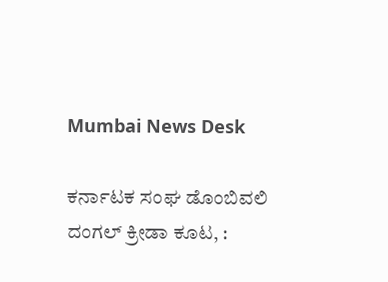Mumbai News Desk

ಕರ್ನಾಟಕ ಸಂಘ ಡೊಂಬಿವಲಿ ದಂಗಲ್ ಕ್ರೀಡಾ ಕೂಟ, :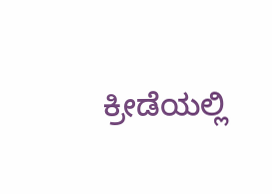ಕ್ರೀಡೆಯಲ್ಲಿ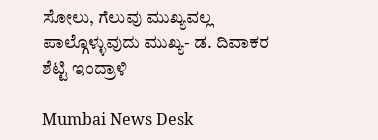ಸೋಲು, ಗೆಲುವು ಮುಖ್ಯವಲ್ಲ ಪಾಲ್ಗೊಳ್ಳುವುದು ಮುಖ್ಯ- ಡ. ದಿವಾಕರ ಶೆಟ್ಟಿ ಇಂದ್ರಾಳಿ

Mumbai News Desk